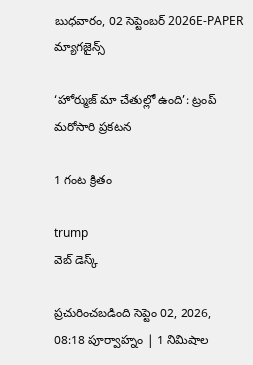బుధవారం, 02 సెప్టెంబర్ 2026E-PAPER
మ్యాగజైన్స్

‘హోర్ముజ్ మా చేతుల్లో ఉంది’: ట్రంప్ మరోసారి ప్రకటన

1 గంట క్రితం

trump
వెబ్ డెస్క్

ప్రచురించబడింది సెప్టెం 02, 2026, 08:18 పూర్వాహ్నం | 1 నిమిషాల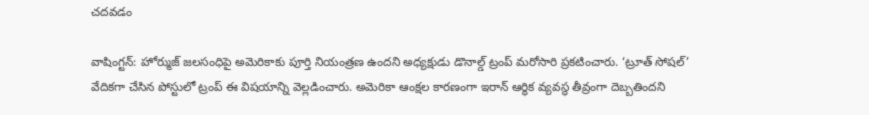చదవడం

వాషింగ్టన్: హోర్ముజ్ జలసంధిపై అమెరికాకు పూర్తి నియంత్రణ ఉందని అధ్యక్షుడు డొనాల్డ్ ట్రంప్ మరోసారి ప్రకటించారు. ‘ట్రూత్ సోషల్’ వేదికగా చేసిన పోస్టులో ట్రంప్ ఈ విషయాన్ని వెల్లడించారు. అమెరికా ఆంక్షల కారణంగా ఇరాన్ ఆర్థిక వ్యవస్థ తీవ్రంగా దెబ్బతిందని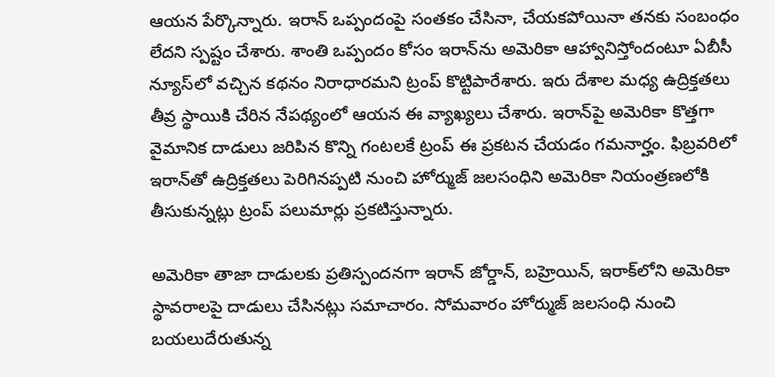ఆయన పేర్కొన్నారు. ఇరాన్ ఒప్పందంపై సంతకం చేసినా, చేయకపోయినా తనకు సంబంధం లేదని స్పష్టం చేశారు. శాంతి ఒప్పందం కోసం ఇరాన్‌ను అమెరికా ఆహ్వానిస్తోందంటూ ఏబీసీ న్యూస్‌లో వచ్చిన కథనం నిరాధారమని ట్రంప్ కొట్టిపారేశారు. ఇరు దేశాల మధ్య ఉద్రిక్తతలు తీవ్ర స్థాయికి చేరిన నేపథ్యంలో ఆయన ఈ వ్యాఖ్యలు చేశారు. ఇరాన్‌పై అమెరికా కొత్తగా వైమానిక దాడులు జరిపిన కొన్ని గంటలకే ట్రంప్ ఈ ప్రకటన చేయడం గమనార్హం. ఫిబ్రవరిలో ఇరాన్‌తో ఉద్రిక్తతలు పెరిగినప్పటి నుంచి హోర్ముజ్ జలసంధిని అమెరికా నియంత్రణలోకి తీసుకున్నట్లు ట్రంప్ పలుమార్లు ప్రకటిస్తున్నారు.

అమెరికా తాజా దాడులకు ప్రతిస్పందనగా ఇరాన్ జోర్డాన్, బహ్రెయిన్, ఇరాక్‌లోని అమెరికా స్థావరాలపై దాడులు చేసినట్లు సమాచారం. సోమవారం హోర్ముజ్ జలసంధి నుంచి బయలుదేరుతున్న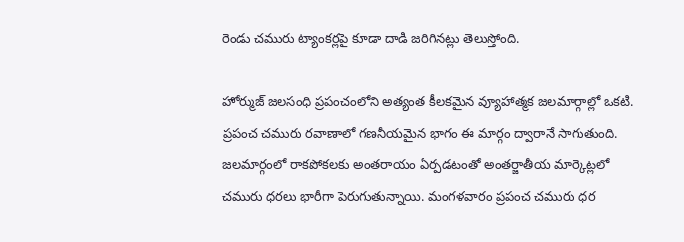రెండు చమురు ట్యాంకర్లపై కూడా దాడి జరిగినట్లు తెలుస్తోంది.

హోర్ముజ్ జలసంధి ప్రపంచంలోని అత్యంత కీలకమైన వ్యూహాత్మక జలమార్గాల్లో ఒకటి. ప్రపంచ చమురు రవాణాలో గణనీయమైన భాగం ఈ మార్గం ద్వారానే సాగుతుంది. జలమార్గంలో రాకపోకలకు అంతరాయం ఏర్పడటంతో అంతర్జాతీయ మార్కెట్లలో చమురు ధరలు భారీగా పెరుగుతున్నాయి. మంగళవారం ప్రపంచ చమురు ధర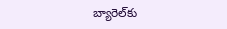బ్యారెల్‌కు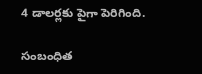4 డాలర్లకు పైగా పెరిగింది.

సంబంధిత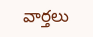వార్తలు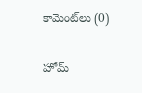కామెంట్‌లు (0)

హోమ్